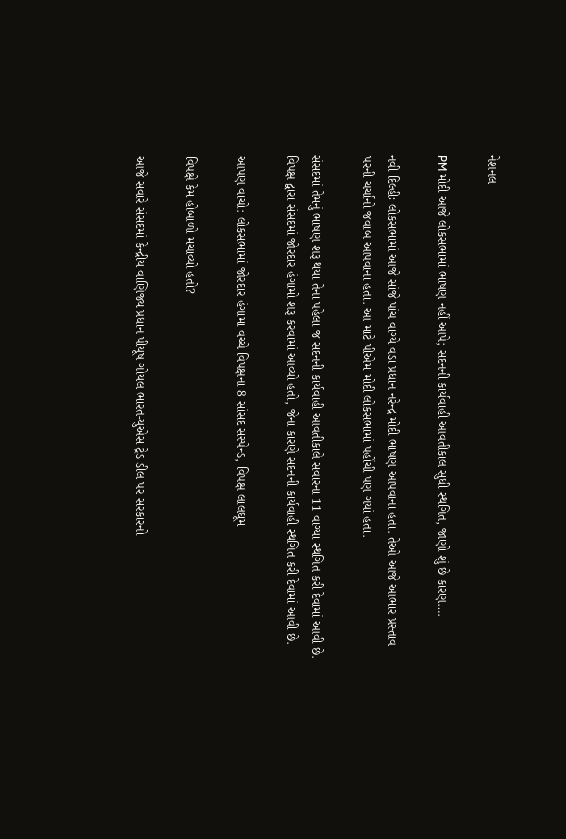નેશનલ

PM મોદી આજે લોકસભામાં ભાષણ નહીં આપે; સદનની કાર્યવાહી આવતીકાલ સુધી સ્થગિત, જાણો શું છે કારણ….

નવી દિલ્હીઃ લોકસભામાં આજે સાંજે પાંચ વાગ્યે વડા પ્રધાન નરેન્દ્ર મોદી ભાષણ આપવાના હતા. તેઓ આજે આભાર પ્રસ્તાવ પરની ચર્ચાનો જવાબ આપવાના હતા. આ માટે પીએમ મોદી લોકસભામાં પહોંચી પણ ગયાં હતા.

સંસદમાં તેમનું ભાષણ શરૂ થયા તેના પહેલા જ સદનની કાર્યવાહી આવતીકાલે સવારના 11 વાગ્યા સ્થગિત કરી દેવામાં આવી છે. વિપક્ષ દ્વારા સંસદમાં જોરદાર હંગામો શરૂ કરવામાં આવ્યો હતો, જેના કારણે સદનની કાર્યવાહી સ્થગિત કરી દેવામાં આવી છે.

આપણ વાચો: લોકસભામાં જોરદાર હંગામા વચ્ચે વિપક્ષના 8 સાંસદ સસ્પેન્ડ, વિપક્ષ લાલઘૂમ

વિપક્ષે કેમ હોબાળો મચાવ્યો હતો?

આજે સવારે સંસદમાં કેન્દ્રીય વાણિજ્ય પ્રધાન પીયૂષ ગોયલ ભારત-યુએસ ટ્રેડ ડીલ પર સરકારનો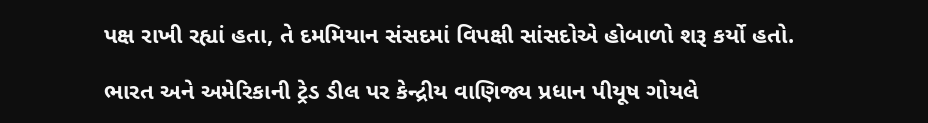પક્ષ રાખી રહ્યાં હતા, તે દમમિયાન સંસદમાં વિપક્ષી સાંસદોએ હોબાળો શરૂ કર્યો હતો.

ભારત અને અમેરિકાની ટ્રેડ ડીલ પર કેન્દ્રીય વાણિજ્ય પ્રધાન પીયૂષ ગોયલે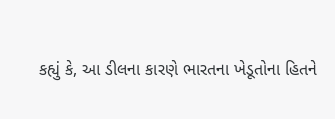કહ્યું કે, આ ડીલના કારણે ભારતના ખેડૂતોના હિતને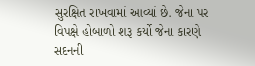સુરક્ષિત રાખવામાં આવ્યાં છે. જેના પર વિપક્ષે હોબાળો શરૂ કર્યો જેના કારણે સદનની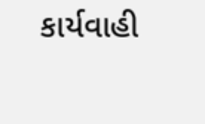કાર્યવાહી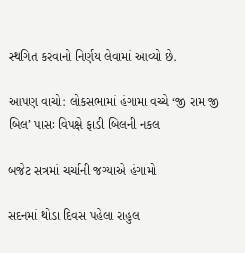સ્થગિત કરવાનો નિર્ણય લેવામાં આવ્યો છે.

આપણ વાચો: લોકસભામાં હંગામા વચ્ચે ‘જી રામ જી બિલ’ પાસઃ વિપક્ષે ફાડી બિલની નકલ

બજેટ સત્રમાં ચર્ચાની જગ્યાએ હંગામો

સદનમાં થોડા દિવસ પહેલા રાહુલ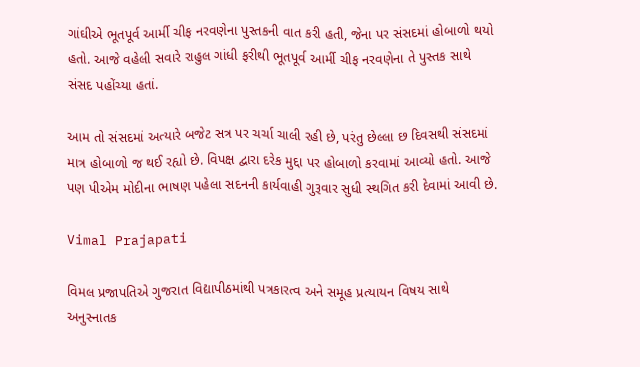ગાંઘીએ ભૂતપૂર્વ આર્મી ચીફ નરવણેના પુસ્તકની વાત કરી હતી, જેના પર સંસદમાં હોબાળો થયો હતો. આજે વહેલી સવારે રાહુલ ગાંધી ફરીથી ભૂતપૂર્વ આર્મી ચીફ નરવણેના તે પુસ્તક સાથે સંસદ પહોંચ્યા હતાં.

આમ તો સંસદમાં અત્યારે બજેટ સત્ર પર ચર્ચા ચાલી રહી છે, પરંતુ છેલ્લા છ દિવસથી સંસદમાં માત્ર હોબાળો જ થઈ રહ્યો છે. વિપક્ષ દ્વારા દરેક મુદ્દા પર હોબાળો કરવામાં આવ્યો હતો. આજે પણ પીએમ મોદીના ભાષણ પહેલા સદનની કાર્યવાહી ગુરૂવાર સુધી સ્થગિત કરી દેવામાં આવી છે.

Vimal Prajapati

વિમલ પ્રજાપતિએ ગુજરાત વિદ્યાપીઠમાંથી પત્રકારત્વ અને સમૂહ પ્રત્યાયન વિષય સાથે અનુસ્નાતક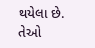થયેલા છે. તેઓ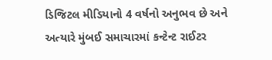ડિજિટલ મીડિયાનો 4 વર્ષનો અનુભવ છે અને અત્યારે મુંબઈ સમાચારમાં કન્ટેન્ટ રાઈટર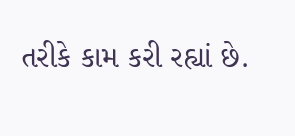તરીકે કામ કરી રહ્યાં છે.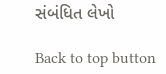સંબંધિત લેખો

Back to top button